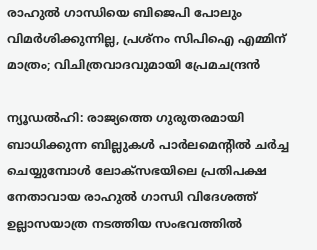രാഹുൽ ഗാന്ധിയെ ബിജെപി പോലും വിമർശിക്കുന്നില്ല, പ്രശ്നം സിപിഐ എമ്മിന് മാത്രം; വിചിത്രവാദവുമായി പ്രേമചന്ദ്രൻ

ന്യൂഡൽഹി: രാജ്യത്തെ ഗുരുതരമായി ബാധിക്കുന്ന ബില്ലുകൾ പാർലമെന്റിൽ ചർച്ച ചെയ്യുമ്പോൾ ലോക്സഭയിലെ പ്രതിപക്ഷ നേതാവായ രാഹുൽ ഗാന്ധി വിദേശത്ത് ഉല്ലാസയാത്ര നടത്തിയ സംഭവത്തിൽ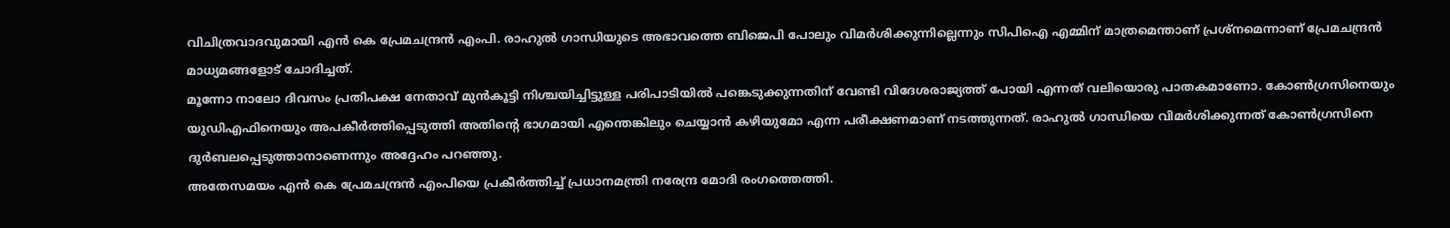വിചിത്രവാദവുമായി എൻ കെ പ്രേമചന്ദ്രൻ എംപി. രാഹുൽ ഗാന്ധിയുടെ അഭാവത്തെ ബിജെപി പോലും വിമർശിക്കുന്നില്ലെന്നും സിപിഐ എമ്മിന് മാത്രമെന്താണ് പ്രശ്നമെന്നാണ് പ്രേമചന്ദ്രൻ മാധ്യമങ്ങളോട് ചോദിച്ചത്.
മൂന്നോ നാലോ ദിവസം പ്രതിപക്ഷ നേതാവ് മുൻകൂട്ടി നിശ്ചയിച്ചിട്ടുള്ള പരിപാടിയിൽ പങ്കെടുക്കുന്നതിന് വേണ്ടി വിദേശരാജ്യത്ത് പോയി എന്നത് വലിയൊരു പാതകമാണോ. കോൺഗ്രസിനെയും യുഡിഎഫിനെയും അപകീർത്തിപ്പെടുത്തി അതിന്റെ ഭാഗമായി എന്തെങ്കിലും ചെയ്യാൻ കഴിയുമോ എന്ന പരീക്ഷണമാണ് നടത്തുന്നത്. രാഹുൽ ഗാന്ധിയെ വിമർശിക്കുന്നത് കോൺഗ്രസിനെ ദുർബലപ്പെടുത്താനാണെന്നും അദ്ദേഹം പറഞ്ഞു.
അതേസമയം എൻ കെ പ്രേമചന്ദ്രൻ എംപിയെ പ്രകീർത്തിച്ച് പ്രധാനമന്ത്രി നരേന്ദ്ര മോദി രംഗത്തെത്തി.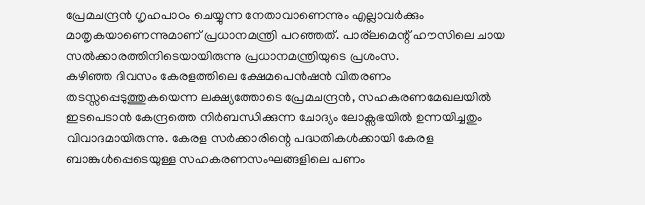പ്രേമചന്ദ്രൻ ഗൃഹപാഠം ചെയ്യുന്ന നേതാവാണെന്നും എല്ലാവർക്കും മാതൃകയാണെന്നുമാണ് പ്രധാനമന്ത്രി പറഞ്ഞത്. പാര്ലമെന്റ് ഹൗസിലെ ചായ സൽക്കാരത്തിനിടെയായിരുന്നു പ്രധാനമന്ത്രിയുടെ പ്രശംസ.
കഴിഞ്ഞ ദിവസം കേരളത്തിലെ ക്ഷേമപെൻഷൻ വിതരണം തടസ്സപ്പെടുത്തുകയെന്ന ലക്ഷ്യത്തോടെ പ്രേമചന്ദ്രൻ, സഹകരണമേഖലയിൽ ഇടപെടാൻ കേന്ദ്രത്തെ നിർബന്ധിക്കുന്ന ചോദ്യം ലോക്സഭയിൽ ഉന്നയിച്ചതും വിവാദമായിരുന്നു. കേരള സർക്കാരിന്റെ പദ്ധതികൾക്കായി കേരള ബാങ്കുൾപ്പെടെയുള്ള സഹകരണസംഘങ്ങളിലെ പണം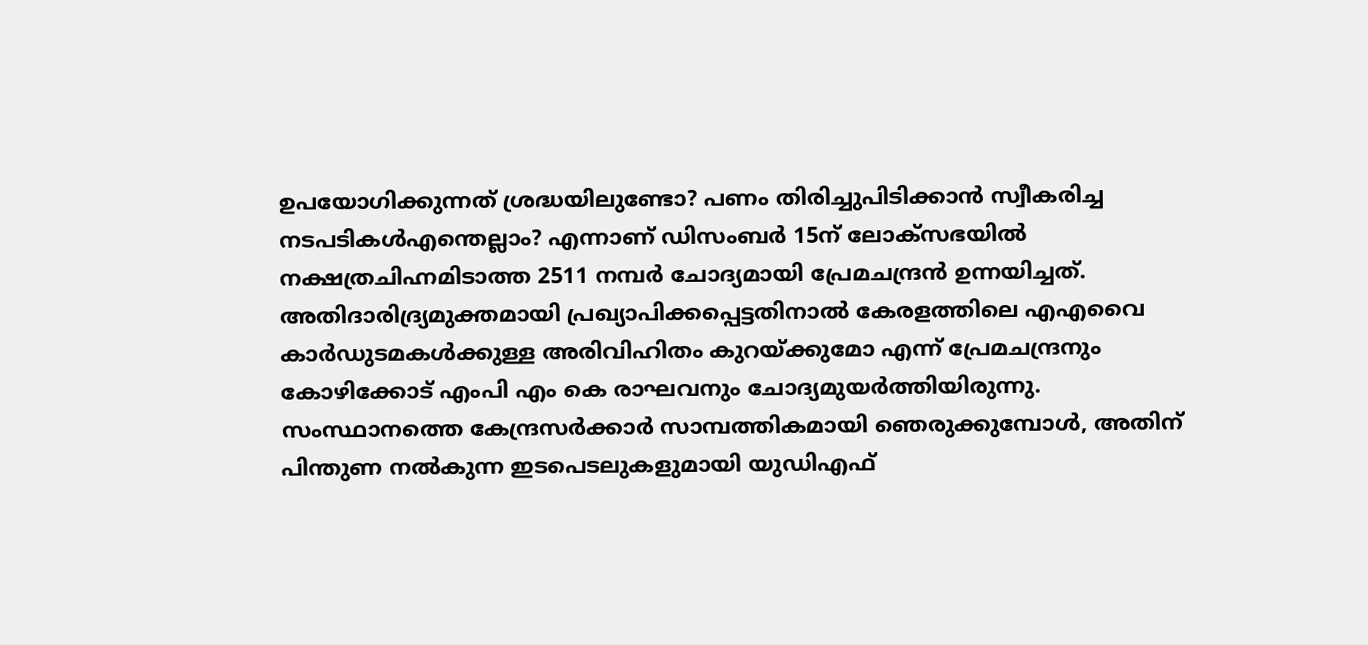ഉപയോഗിക്കുന്നത് ശ്രദ്ധയിലുണ്ടോ? പണം തിരിച്ചുപിടിക്കാൻ സ്വീകരിച്ച നടപടികൾഎന്തെല്ലാം? എന്നാണ് ഡിസംബർ 15ന് ലോക്സഭയിൽ നക്ഷത്രചിഹ്നമിടാത്ത 2511 നമ്പർ ചോദ്യമായി പ്രേമചന്ദ്രൻ ഉന്നയിച്ചത്.
അതിദാരിദ്ര്യമുക്തമായി പ്രഖ്യാപിക്കപ്പെട്ടതിനാൽ കേരളത്തിലെ എഎവൈ കാർഡുടമകൾക്കുള്ള അരിവിഹിതം കുറയ്ക്കുമോ എന്ന് പ്രേമചന്ദ്രനും കോഴിക്കോട് എംപി എം കെ രാഘവനും ചോദ്യമുയർത്തിയിരുന്നു. സംസ്ഥാനത്തെ കേന്ദ്രസർക്കാർ സാമ്പത്തികമായി ഞെരുക്കുമ്പോൾ, അതിന് പിന്തുണ നൽകുന്ന ഇടപെടലുകളുമായി യുഡിഎഫ്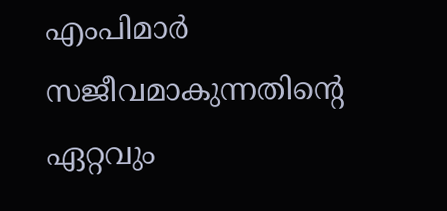എംപിമാർ സജീവമാകുന്നതിന്റെ ഏറ്റവും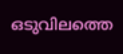ഒടുവിലത്തെ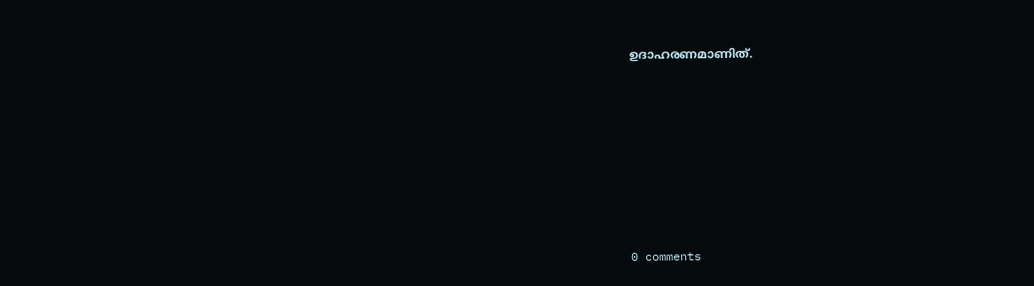ഉദാഹരണമാണിത്.










0 comments